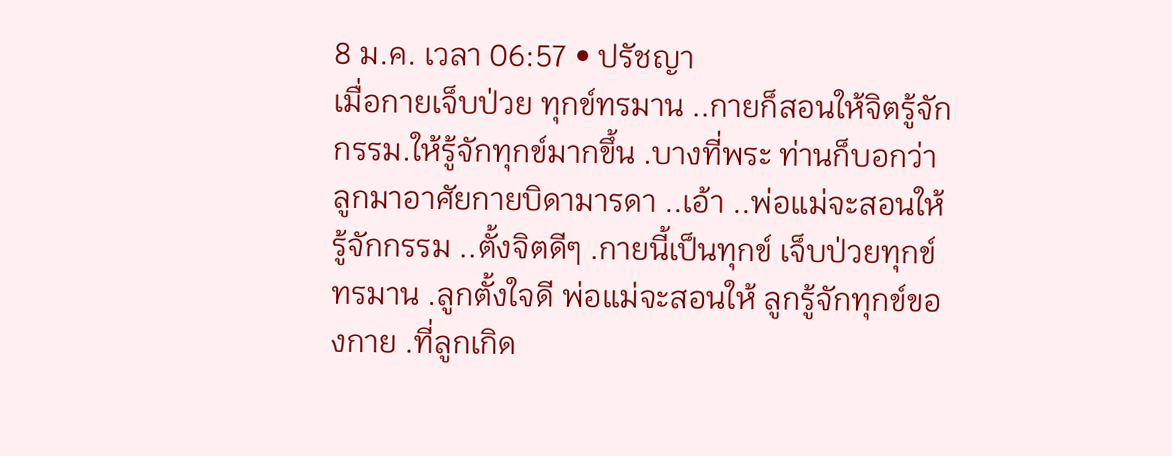8 ม.ค. เวลา 06:57 • ปรัชญา
เมื่อกายเจ็บป่วย ทุกข์ทรมาน ..กายก็สอนให้จิตรู้จักกรรม.ให้รู้จักทุกข์มากขึ้น .บางที่พระ ท่านก็บอกว่า ลูกมาอาศัยกายบิดามารดา ..เอ้า ..พ่อแม่จะสอนให้รู้จักกรรม ..ตั้งจิตดีๆ .กายนี้เป็นทุกข์ เจ็บป่วยทุกข์ทรมาน .ลูกตั้งใจดี พ่อแม่จะสอนให้ ลูกรู้จักทุกข์ของกาย .ที่ลูกเกิด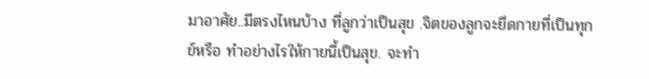มาอาศัย..มีตรงไหนบ้าง ที่ลูกว่าเป็นสุข .จิตของลูกจะยึดกายที่เป็นทุกข์หรือ ทำอย่างไรให้กายนี้เป็นสุข. จะทำ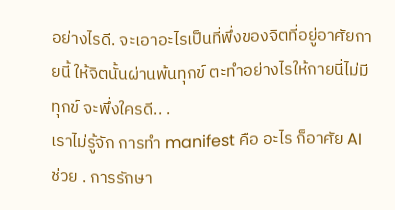อย่างไรดี. จะเอาอะไรเป็นที่พึ่งของจิตที่อยู่อาศัยกายนี้ ให้จิตนั้นผ่านพ้นทุกข์ ตะทำอย่างไรให้กายนี่ไม่มีทุกข์ จะพึ่งใครดี.. .
เราไม่รู้จัก การทำ manifest คือ อะไร ก็อาศัย AI ช่วย . การรักษา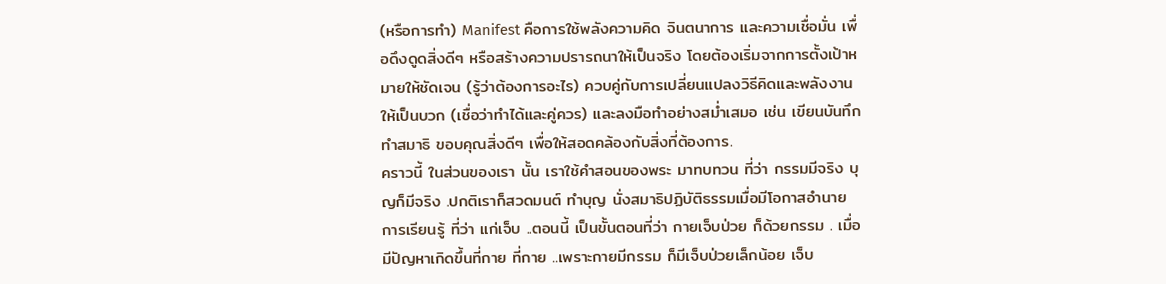(หรือการทำ) Manifest คือการใช้พลังความคิด จินตนาการ และความเชื่อมั่น เพื่อดึงดูดสิ่งดีๆ หรือสร้างความปรารถนาให้เป็นจริง โดยต้องเริ่มจากการตั้งเป้าหมายให้ชัดเจน (รู้ว่าต้องการอะไร) ควบคู่กับการเปลี่ยนแปลงวิธีคิดและพลังงานให้เป็นบวก (เชื่อว่าทำได้และคู่ควร) และลงมือทำอย่างสม่ำเสมอ เช่น เขียนบันทึก ทำสมาธิ ขอบคุณสิ่งดีๆ เพื่อให้สอดคล้องกับสิ่งที่ต้องการ.
คราวนี้ ในส่วนของเรา นั้น เราใช้คำสอนของพระ มาทบทวน ที่ว่า กรรมมีจริง บุญก็มีจริง .ปกติเราก็สวดมนต์ ทำบุญ นั่งสมาธิปฏิบัติธรรมเมื่อมีโอกาสอำนาย การเรียนรู้ ที่ว่า แก่เจ็บ ..ตอนนี้ เป็นขั้นตอนที่ว่า กายเจ็บป่วย ก็ด้วยกรรม . เมื่อมีปัญหาเกิดขึ้นที่กาย ที่กาย ..เพราะกายมีกรรม ก็มีเจ็บป่วยเล็กน้อย เจ็บ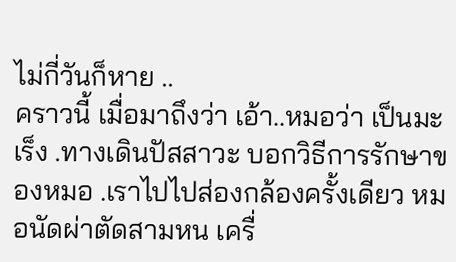ไม่กี่วันก็หาย ..
คราวนี้ เมื่อมาถึงว่า เอ้า..หมอว่า เป็นมะเร็ง .ทางเดินปัสสาวะ บอกวิธีการรักษาของหมอ .เราไปไปส่องกล้องครั้งเดียว หมอนัดผ่าตัดสามหน เครื่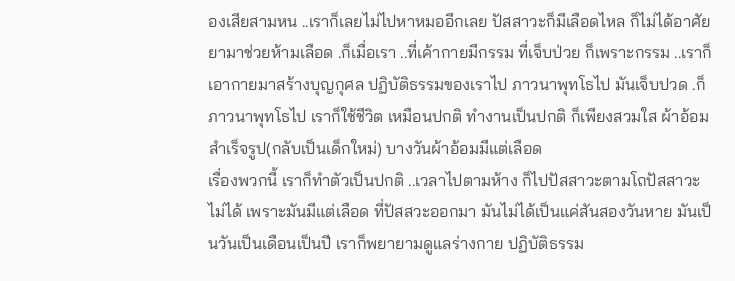องเสียสามหน ..เราก็เลยไม่ไปหาหมออีกเลย ปัสสาวะก็มีเลือดไหล ก็ไม่ได้อาศัยยามาช่วยห้ามเลือด .ก็เมื่อเรา ..ที่เค้ากายมีกรรม ที่เจ็บป่วย ก็เพราะกรรม ..เราก็เอากายมาสร้างบุญกุศล ปฏิบัติธรรมของเราไป ภาวนาพุทโธไป มันเจ็บปวด .ก็ภาวนาพุทโธไป เราก็ใช้ชีวิต เหมือนปกติ ทำงานเป็นปกติ ก็เพียงสวมใส ผ้าอ้อมสำเร็จรูป(กลับเป็นเด็กใหม่) บางวันผ้าอ้อมมีแต่เลือด
เรื่องพวกนี้ เราก็ทำตัวเป็นปกติ ..เวลาไปตามห้าง ก็ไปปัสสาวะตามโถปัสสาวะไม่ได้ เพราะมันมีแต่เลือด ที่ปัสสวะออกมา มันไม่ได้เป็นแค่สันสองวันหาย มันเป็นวันเป็นเดือนเป็นปี เราก็พยายามดูแลร่างกาย ปฏิบัติธรรม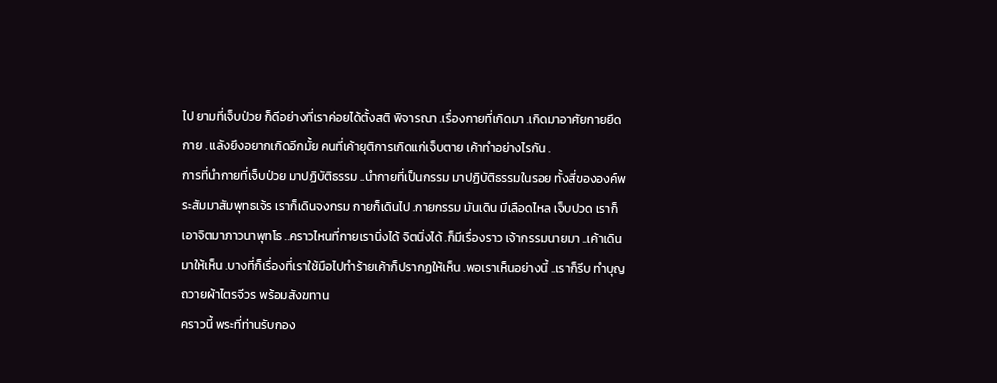ไป ยามที่เจ็บป่วย ก็ดีอย่างที่เราค่อยได้ตั้งสติ พิจารณา .เรื่องกายที่เกิดมา .เกิดมาอาศัยกายยึดกาย . แลังยึงอยากเกิดอีกมั้ย คนที่เค้ายุติการเกิดแก่เจ็บตาย เค้าทำอย่างไรกัน .
การที่นำกายที่เจ็บป่วย มาปฏิบัติธรรม ..นำกายที่เป็นกรรม มาปฏิบัติธรรมในรอย ทั้งสี่ขององค์พระสัมมาสัมพุทธเจ้ร เราก็เดินจงกรม กายก็เดินไป .กายกรรม มันเดิน มีเลือดไหล เจ็บปวด เราก็เอาจิตมาภาวนาพุทโธ ..คราวไหนที่กายเรานิ่งได้ จิตนิ่งได้ .ก็มีเรื่องราว เจ้ากรรมนายมา ..เค้าเดินมาให้เห็น .บางที่ก็เรื่องที่เราใช้มือไปทำร้ายเค้าก็ปรากฏให้เห็น .พอเราเห็นอย่างนี้ ..เราก็รีบ ทำบุญ ถวายผ้าไตรจีวร พร้อมสังฆทาน
คราวนี้ พระที่ท่านรับกอง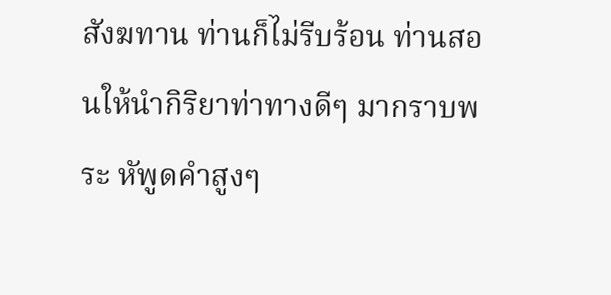สังฆทาน ท่านก็ไม่รีบร้อน ท่านสอนให้นำกิริยาท่าทางดีๆ มากราบพระ หัพูดคำสูงๆ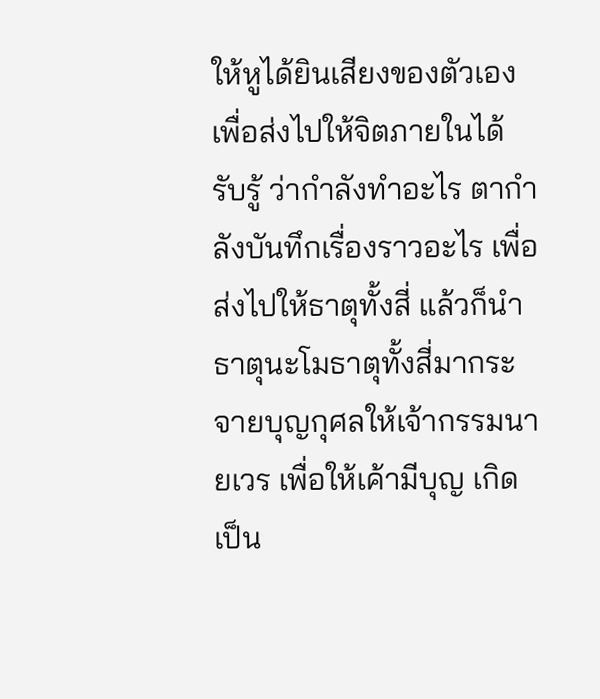ให้หูได้ยินเสียงของตัวเอง เพื่อส่งไปให้จิตภายในได้รับรู้ ว่ากำลังทำอะไร ตากำลังบันทึกเรื่องราวอะไร เพื่อส่งไปให้ธาตุทั้งสี่ แล้วก็นำธาตุนะโมธาตุทั้งสี่มากระจายบุญกุศลให้เจ้ากรรมนายเวร เพื่อให้เค้ามีบุญ เกิดเป็น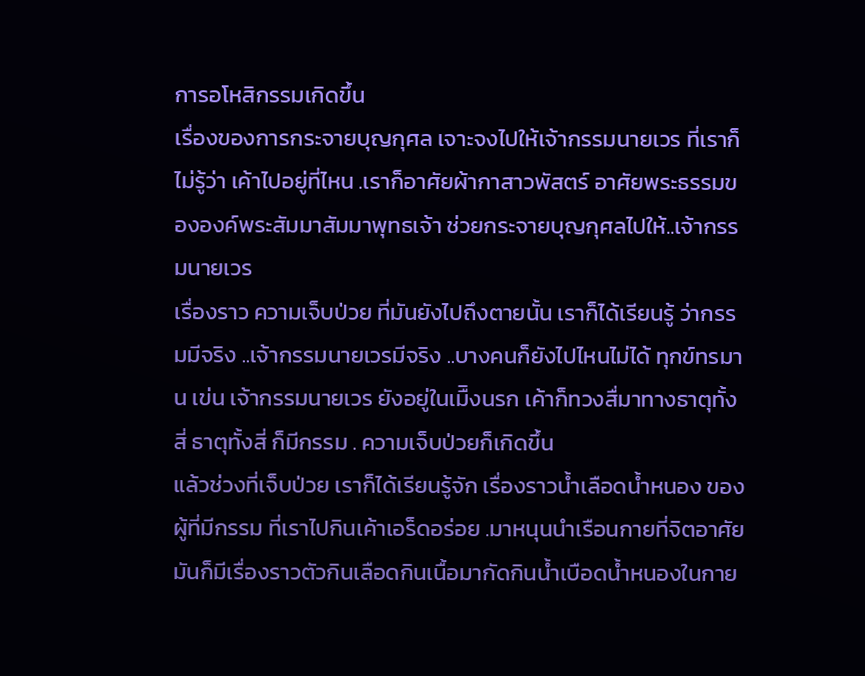การอโหสิกรรมเกิดขึ้น
เรื่องของการกระจายบุญกุศล เจาะจงไปให้เจ้ากรรมนายเวร ที่เราก็ไม่รู้ว่า เค้าไปอยู่ที่ไหน .เราก็อาศัยผ้ากาสาวพัสตร์ อาศัยพระธรรมขององค์พระสัมมาสัมมาพุทธเจ้า ช่วยกระจายบุญกุศลไปให้..เจ้ากรรมนายเวร
เรื่องราว ความเจ็บป่วย ที่มันยังไปถึงตายนั้น เราก็ได้เรียนรู้ ว่ากรรมมีจริง ..เจ้ากรรมนายเวรมีจริง ..บางคนก็ยังไปไหนไม่ได้ ทุกข์ทรมาน เข่น เจ้ากรรมนายเวร ยังอยู่ในเมืิงนรก เค้าก็ทวงสื่มาทางธาตุทั้งสี่ ธาตุทั้งสี่ ก็มีกรรม . ความเจ็บป่วยก็เกิดขึ้น
แล้วช่วงที่เจ็บป่วย เราก็ได้เรียนรู้จัก เรื่องราวน้ำเลือดน้ำหนอง ของผู้ที่มีกรรม ที่เราไปกินเค้าเอร็ดอร่อย .มาหนุนนำเรือนกายที่จิตอาศัย มันก็มีเรื่องราวตัวกินเลือดกินเนื้อมากัดกินน้ำเบือดน้ำหนองในกาย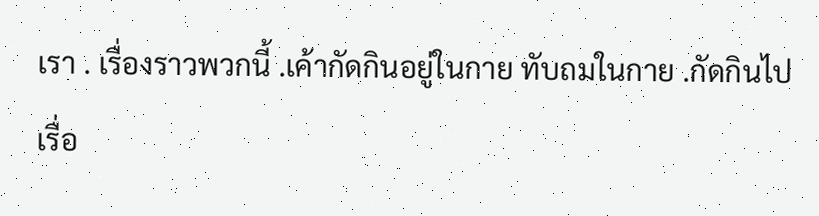เรา . เรื่องราวพวกนี้ .เค้ากัดกินอยู่ในกาย ทับถมในกาย .กัดกินไปเรื่อ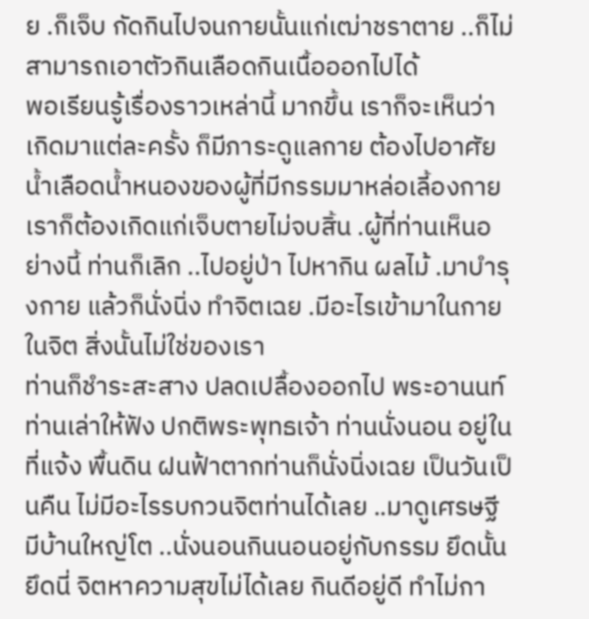ย .ก็เจ็บ กัดกินไปจนกายนั้นแก่เฒ่าชราตาย ..ก็ไม่สามารถเอาตัวกินเลือดกินเนื้อออกไปได้
พอเรียนรู้เรื่องราวเหล่านี้ มากขึ้น เราก็จะเห็นว่า เกิดมาแต่ละครั้ง ก็มีภาระดูแลกาย ต้องไปอาศัย น้ำเลือดน้ำหนองของผู้ที่มีกรรมมาหล่อเลี้องกาย เราก็ต้องเกิดแก่เจ็บตายไม่จบสิ้น .ผู้ที่ท่านเห็นอย่างนี้ ท่านก็เลิก ..ไปอยู่ป่า ไปหากิน ผลไม้ .มาบำรุงกาย แล้วก็นั่งนิ่ง ทำจิตเฉย .มีอะไรเข้ามาในกายในจิต สิ่งนั้นไม่ใช่ของเรา
ท่านก็ชำระสะสาง ปลดเปลื้องออกไป พระอานนท์ ท่านเล่าให้ฟัง ปกติพระพุทธเจ้า ท่านนั่งนอน อยู่ในที่แจ้ง พื้นดิน ฝนฟ้าตากท่านก็นั่งนิ่งเฉย เป็นวันเป็นคืน ไม่มีอะไรรบกวนจิตท่านได้เลย ..มาดูเศรษฐี มีบ้านใหญ่โต ..นั่งนอนกินนอนอยู่กับกรรม ยึดนั้นยึดนี่ จิตหาความสุขไม่ได้เลย กินดีอยู่ดี ทำไม่กา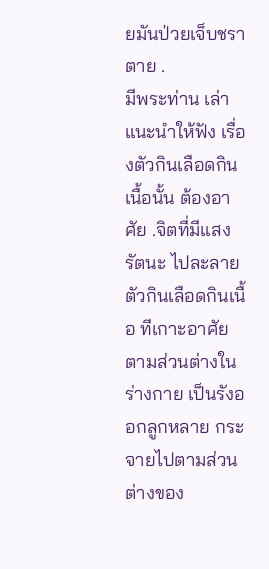ยมันป่วยเจ็บชราตาย .
มีพระท่าน เล่าแนะนำให้ฟัง เรื่องตัวกินเลือดกินเนื้อนั้น ต้องอาศัย .จิตที่มีแสงรัตนะ ไปละลาย ตัวกินเลือดกินเนื้อ ทีเกาะอาศัย ตามส่วนต่างในร่างกาย เป็นรังออกลูกหลาย กระจายไปตามส่วนต่างของ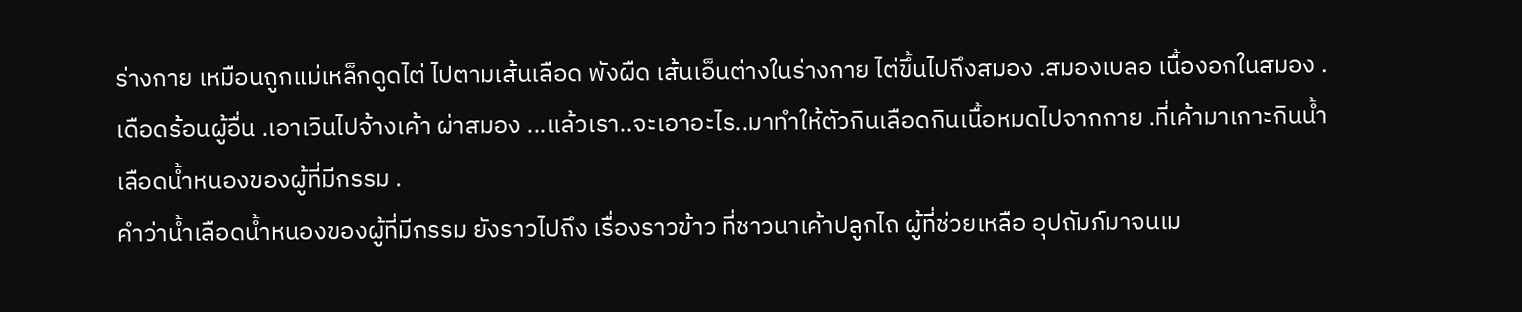ร่างกาย เหมือนถูกแม่เหล็กดูดไต่ ไปตามเส้นเลือด พังผืด เส้นเอ็นต่างในร่างกาย ไต่ขึ้นไปถึงสมอง .สมองเบลอ เนื้องอกในสมอง .เดือดร้อนผู้อื่น .เอาเวินไปจ้างเค้า ผ่าสมอง ...แล้วเรา..จะเอาอะไร..มาทำให้ตัวกินเลือดกินเนื้อหมดไปจากกาย .ที่เค้ามาเกาะกินน้ำเลือดน้ำหนองของผู้ที่มีกรรม .
คำว่าน้ำเลือดน้ำหนองของผู้ที่มีกรรม ยังราวไปถึง เรื่องราวข้าว ที่ชาวนาเค้าปลูกไถ ผู้ที่ช่วยเหลือ อุปถัมภ์มาจนเม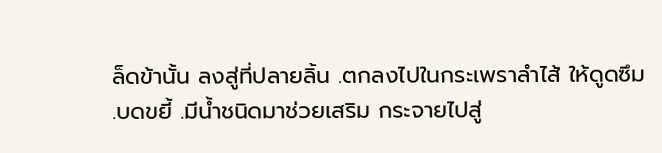ล็ดข้านั้น ลงสู่ที่ปลายลิ้น .ตกลงไปในกระเพราลำไส้ ให้ดูดซึม .บดขยี้ .มีน้ำชนิดมาช่วยเสริม กระจายไปสู่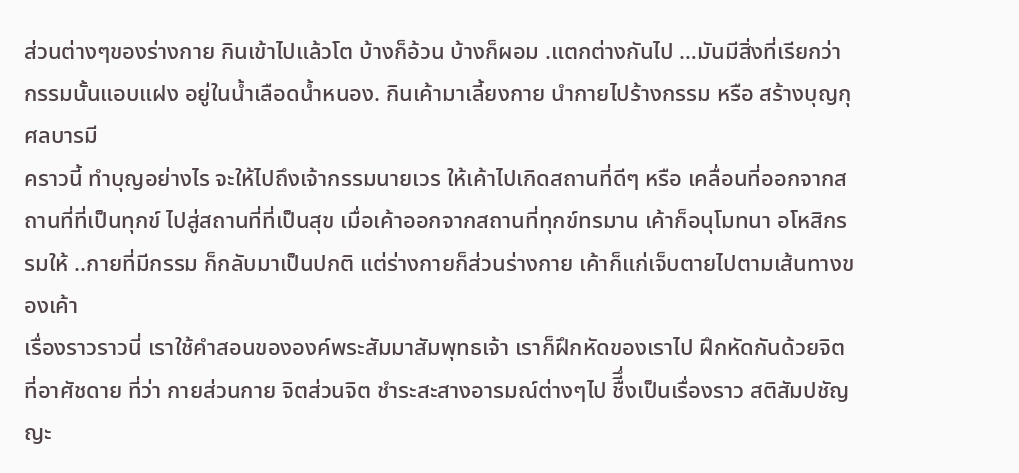ส่วนต่างๆของร่างกาย กินเข้าไปแล้วโต บ้างก็อ้วน บ้างก็ผอม .แตกต่างกันไป …มันมีสิ่งที่เรียกว่า กรรมนั้นแอบแฝง อยู่ในน้ำเลือดน้ำหนอง. กินเค้ามาเลี้ยงกาย นำกายไปร้างกรรม หรือ สร้างบุญกุศลบารมี
คราวนี้ ทำบุญอย่างไร จะให้ไปถึงเจ้ากรรมนายเวร ให้เค้าไปเกิดสถานที่ดีๆ หรือ เคลื่อนที่ออกจากสถานที่ที่เป็นทุกข์ ไปสู่สถานที่ที่เป็นสุข เมื่อเค้าออกจากสถานที่ทุกข์ทรมาน เค้าก็อนุโมทนา อโหสิกรรมให้ ..กายที่มีกรรม ก็กลับมาเป็นปกติ แต่ร่างกายก็ส่วนร่างกาย เค้าก็แก่เจ็บตายไปตามเส้นทางของเค้า
เรื่องราวราวนี่ เราใช้คำสอนขององค์พระสัมมาสัมพุทธเจ้า เราก็ฝึกหัดของเราไป ฝึกหัดกันด้วยจิตที่อาศัชดาย ที่ว่า กายส่วนกาย จิตส่วนจิต ชำระสะสางอารมณ์ต่างๆไป ชืีึ่งเป็นเรื่องราว สติสัมปชัญญะ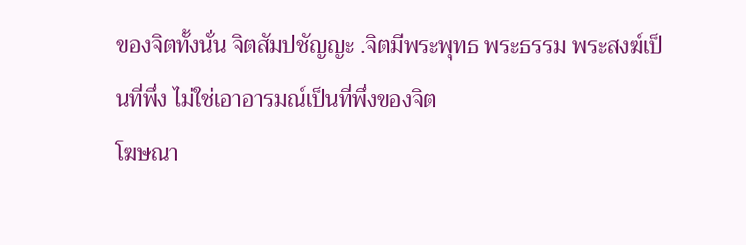ของจิตทั้งนั่น จิตสัมปชัญญะ .จิตมีพระพุทธ พระธรรม พระสงฆ์เป็นที่พึ่ง ไม่ใช่เอาอารมณ์เป็นที่พึ่งของจิต
โฆษณา